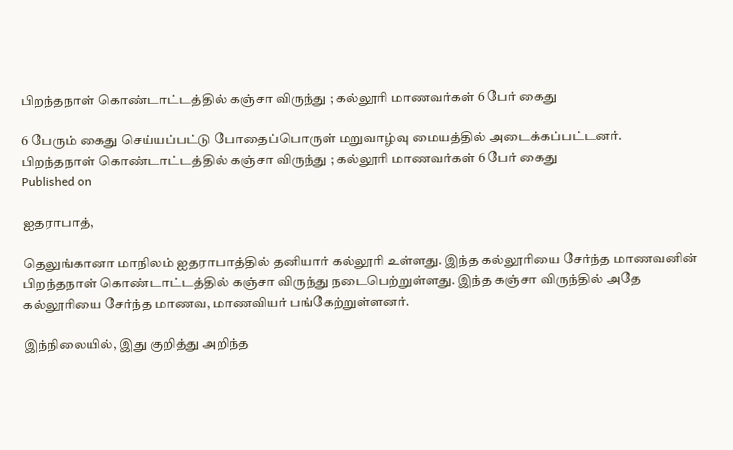பிறந்தநாள் கொண்டாட்டத்தில் கஞ்சா விருந்து ; கல்லூரி மாணவர்கள் 6 பேர் கைது

6 பேரும் கைது செய்யப்பட்டு போதைப்பொருள் மறுவாழ்வு மையத்தில் அடைக்கப்பட்டனர்.
பிறந்தநாள் கொண்டாட்டத்தில் கஞ்சா விருந்து ; கல்லூரி மாணவர்கள் 6 பேர் கைது
Published on

ஐதராபாத்,

தெலுங்கானா மாநிலம் ஐதராபாத்தில் தனியார் கல்லூரி உள்ளது. இந்த கல்லூரியை சேர்ந்த மாணவனின் பிறந்தநாள் கொண்டாட்டத்தில் கஞ்சா விருந்து நடைபெற்றுள்ளது. இந்த கஞ்சா விருந்தில் அதே கல்லூரியை சேர்ந்த மாணவ, மாணவியர் பங்கேற்றுள்ளனர்.

இந்நிலையில், இது குறித்து அறிந்த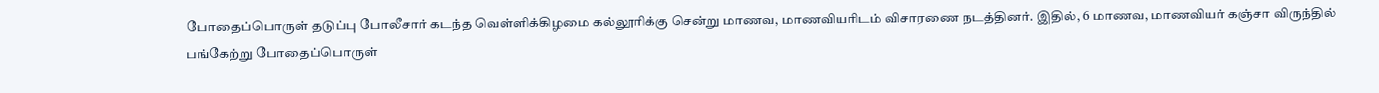போதைப்பொருள் தடுப்பு போலீசார் கடந்த வெள்ளிக்கிழமை கல்லூரிக்கு சென்று மாணவ, மாணவியரிடம் விசாரணை நடத்தினர். இதில், 6 மாணவ, மாணவியர் கஞ்சா விருந்தில் பங்கேற்று போதைப்பொருள்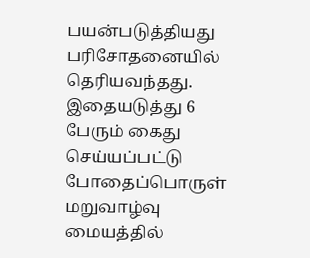பயன்படுத்தியது பரிசோதனையில் தெரியவந்தது. இதையடுத்து 6 பேரும் கைது செய்யப்பட்டு போதைப்பொருள் மறுவாழ்வு மையத்தில்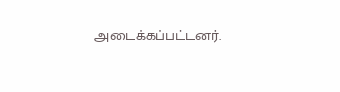அடைக்கப்பட்டனர்.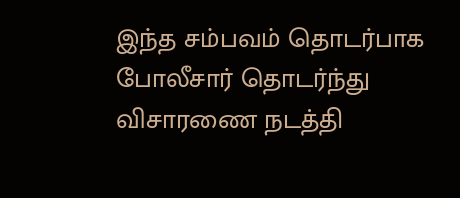இந்த சம்பவம் தொடர்பாக போலீசார் தொடர்ந்து விசாரணை நடத்தி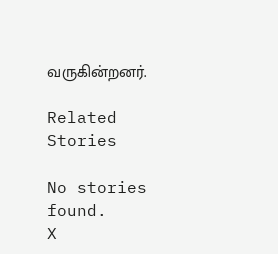வருகின்றனர்.

Related Stories

No stories found.
X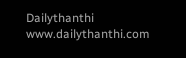Dailythanthi
www.dailythanthi.com